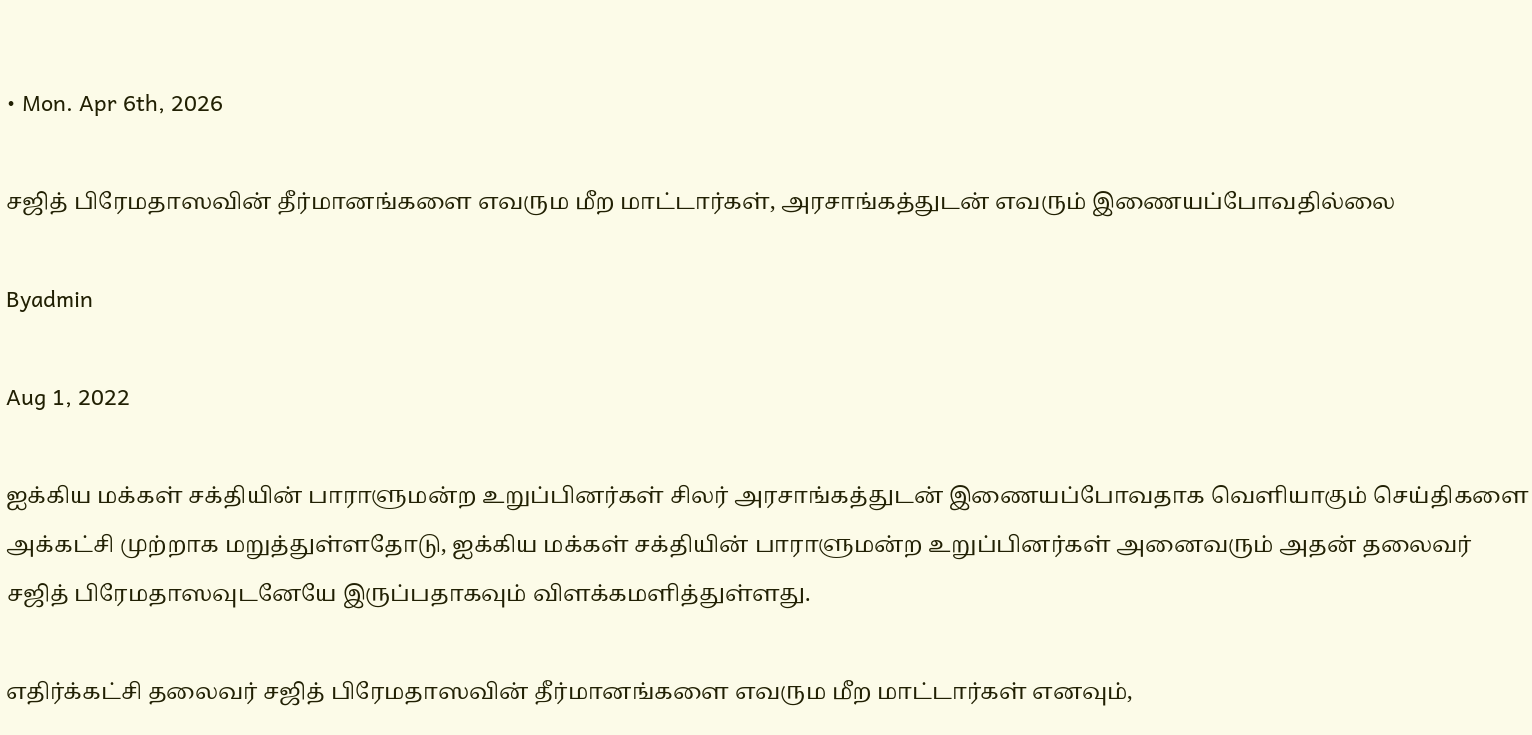• Mon. Apr 6th, 2026

சஜித் பிரேமதாஸவின் தீர்மானங்களை எவரும மீற மாட்டார்கள், அரசாங்கத்துடன் எவரும் இணையப்போவதில்லை

Byadmin

Aug 1, 2022

ஐக்கிய மக்கள் சக்தியின் பாராளுமன்ற உறுப்பினர்கள் சிலர் அரசாங்கத்துடன் இணையப்போவதாக வெளியாகும் செய்திகளை அக்கட்சி முற்றாக மறுத்துள்ளதோடு, ஐக்கிய மக்கள் சக்தியின் பாராளுமன்ற உறுப்பினர்கள் அனைவரும் அதன் தலைவர் சஜித் பிரேமதாஸவுடனேயே இருப்பதாகவும் விளக்கமளித்துள்ளது.

எதிர்க்கட்சி தலைவர் சஜித் பிரேமதாஸவின் தீர்மானங்களை எவரும மீற மாட்டார்கள் எனவும்,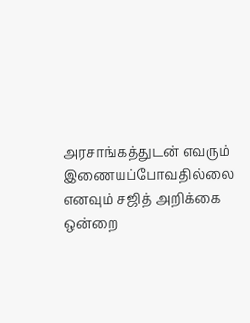அரசாங்கத்துடன் எவரும் இணையப்போவதில்லை எனவும் சஜித் அறிக்கை ஒன்றை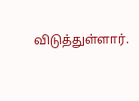விடுத்துள்ளார்.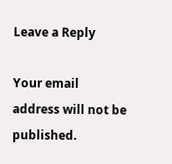Leave a Reply

Your email address will not be published.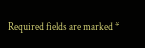Required fields are marked *